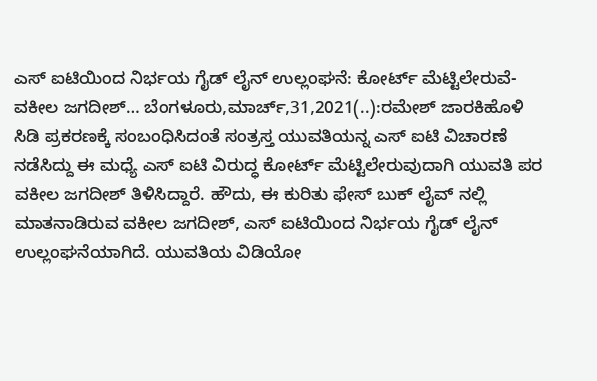ಎಸ್ ಐಟಿಯಿಂದ ನಿರ್ಭಯ ಗೈಡ್ ಲೈನ್ ಉಲ್ಲಂಘನೆ: ಕೋರ್ಟ್ ಮೆಟ್ಟಿಲೇರುವೆ- ವಕೀಲ ಜಗದೀಶ್… ಬೆಂಗಳೂರು,ಮಾರ್ಚ್,31,2021(..):ರಮೇಶ್ ಜಾರಕಿಹೊಳಿ ಸಿಡಿ ಪ್ರಕರಣಕ್ಕೆ ಸಂಬಂಧಿಸಿದಂತೆ ಸಂತ್ರಸ್ತ ಯುವತಿಯನ್ನ ಎಸ್ ಐಟಿ ವಿಚಾರಣೆ ನಡೆಸಿದ್ದು ಈ ಮಧ್ಯೆ ಎಸ್ ಐಟಿ ವಿರುದ್ಧ ಕೋರ್ಟ್ ಮೆಟ್ಟಿಲೇರುವುದಾಗಿ ಯುವತಿ ಪರ ವಕೀಲ ಜಗದೀಶ್ ತಿಳಿಸಿದ್ದಾರೆ. ಹೌದು, ಈ ಕುರಿತು ಫೇಸ್ ಬುಕ್ ಲೈವ್ ನಲ್ಲಿ ಮಾತನಾಡಿರುವ ವಕೀಲ ಜಗದೀಶ್, ಎಸ್ ಐಟಿಯಿಂದ ನಿರ್ಭಯ ಗೈಡ್ ಲೈನ್ ಉಲ್ಲಂಘನೆಯಾಗಿದೆ. ಯುವತಿಯ ವಿಡಿಯೋ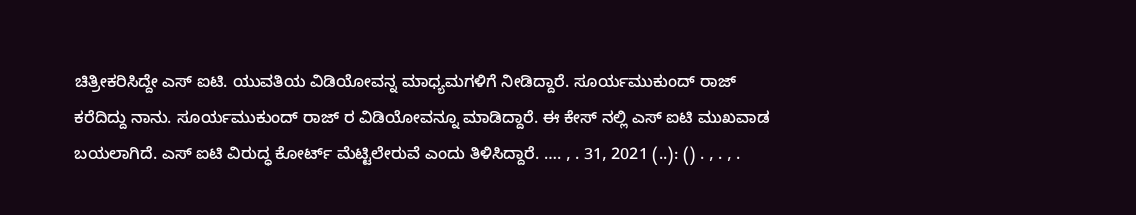ಚಿತ್ರೀಕರಿಸಿದ್ದೇ ಎಸ್ ಐಟಿ. ಯುವತಿಯ ವಿಡಿಯೋವನ್ನ ಮಾಧ್ಯಮಗಳಿಗೆ ನೀಡಿದ್ದಾರೆ. ಸೂರ್ಯಮುಕುಂದ್ ರಾಜ್ ಕರೆದಿದ್ದು ನಾನು. ಸೂರ್ಯಮುಕುಂದ್ ರಾಜ್ ರ ವಿಡಿಯೋವನ್ನೂ ಮಾಡಿದ್ದಾರೆ. ಈ ಕೇಸ್ ನಲ್ಲಿ ಎಸ್ ಐಟಿ ಮುಖವಾಡ ಬಯಲಾಗಿದೆ. ಎಸ್ ಐಟಿ ವಿರುದ್ಧ ಕೋರ್ಟ್ ಮೆಟ್ಟಿಲೇರುವೆ ಎಂದು ತಿಳಿಸಿದ್ದಾರೆ. …. , . 31, 2021 (..): () . , . , .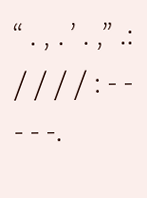“ . , . ’ . ,” .: / / / / : - - - - -.